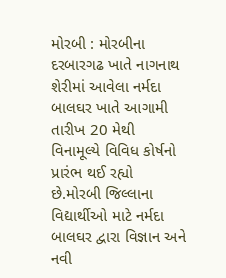મોરબી : મોરબીના દરબારગઢ ખાતે નાગનાથ શેરીમાં આવેલા નર્મદા બાલઘર ખાતે આગામી તારીખ 20 મેથી વિનામૂલ્યે વિવિધ કોર્ષનો પ્રારંભ થઈ રહ્યો છે.મોરબી જિલ્લાના વિદ્યાર્થીઓ માટે નર્મદા બાલઘર દ્વારા વિજ્ઞાન અને નવી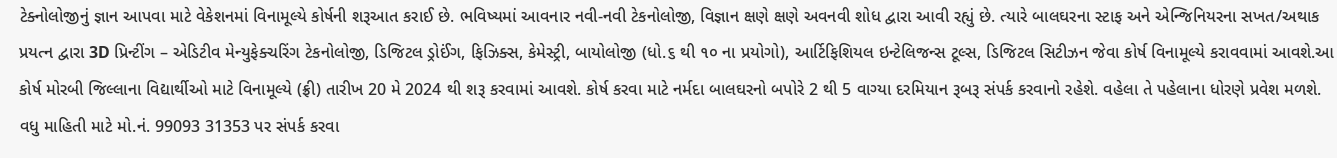ટેક્નોલોજીનું જ્ઞાન આપવા માટે વેકેશનમાં વિનામૂલ્યે કોર્ષની શરૂઆત કરાઈ છે. ભવિષ્યમાં આવનાર નવી-નવી ટેકનોલોજી, વિજ્ઞાન ક્ષણે ક્ષણે અવનવી શોધ દ્વારા આવી રહ્યું છે. ત્યારે બાલઘરના સ્ટાફ અને એન્જિનિયરના સખત/અથાક પ્રયત્ન દ્વારા 3D પ્રિન્ટીંગ – એડિટીવ મેન્યુફેક્ચરિંગ ટેકનોલોજી, ડિજિટલ ડ્રોઈંગ, ફિઝિક્સ, કેમેસ્ટ્રી, બાયોલોજી (ધો.૬ થી ૧૦ ના પ્રયોગો), આર્ટિફિશિયલ ઇન્ટેલિજન્સ ટૂલ્સ, ડિજિટલ સિટીઝન જેવા કોર્ષ વિનામૂલ્યે કરાવવામાં આવશે.આ કોર્ષ મોરબી જિલ્લાના વિદ્યાર્થીઓ માટે વિનામૂલ્યે (ફ્રી) તારીખ 20 મે 2024 થી શરૂ કરવામાં આવશે. કોર્ષ કરવા માટે નર્મદા બાલઘરનો બપોરે 2 થી 5 વાગ્યા દરમિયાન રૂબરૂ સંપર્ક કરવાનો રહેશે. વહેલા તે પહેલાના ધોરણે પ્રવેશ મળશે. વધુ માહિતી માટે મો.નં. 99093 31353 પર સંપર્ક કરવા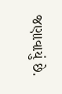જણાવાયું છે.